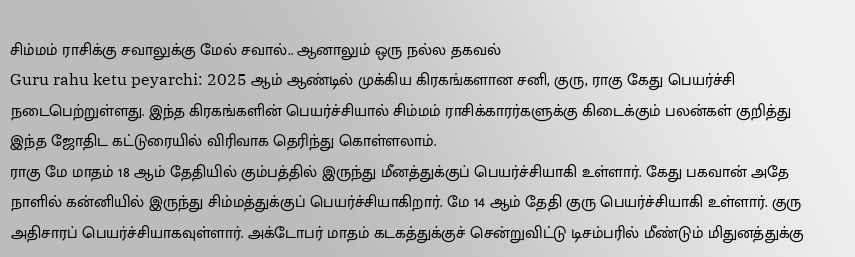சிம்மம் ராசிக்கு சவாலுக்கு மேல் சவால்.. ஆனாலும் ஒரு நல்ல தகவல்
Guru rahu ketu peyarchi: 2025 ஆம் ஆண்டில் முக்கிய கிரகங்களான சனி, குரு, ராகு கேது பெயர்ச்சி நடைபெற்றுள்ளது. இந்த கிரகங்களின் பெயர்ச்சியால் சிம்மம் ராசிக்காரர்களுக்கு கிடைக்கும் பலன்கள் குறித்து இந்த ஜோதிட கட்டுரையில் விரிவாக தெரிந்து கொள்ளலாம்.
ராகு மே மாதம் 18 ஆம் தேதியில் கும்பத்தில் இருந்து மீனத்துக்குப் பெயர்ச்சியாகி உள்ளார். கேது பகவான் அதே நாளில் கன்னியில் இருந்து சிம்மத்துக்குப் பெயர்ச்சியாகிறார். மே 14 ஆம் தேதி குரு பெயர்ச்சியாகி உள்ளார். குரு அதிசாரப் பெயர்ச்சியாகவுள்ளார். அக்டோபர் மாதம் கடகத்துக்குச் சென்றுவிட்டு டிசம்பரில் மீண்டும் மிதுனத்துக்கு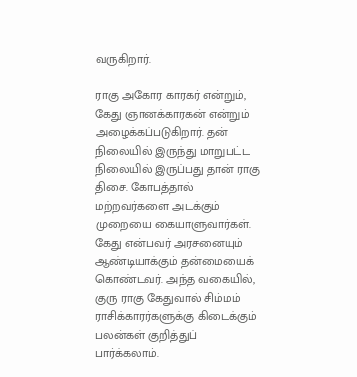வருகிறார்.

ராகு அகோர காரகர் என்றும், கேது ஞானக்காரகன் என்றும் அழைக்கப்படுகிறார். தன் நிலையில் இருந்து மாறுபட்ட நிலையில் இருப்பது தான் ராகு திசை. கோபத்தால் மற்றவர்களை அடக்கும் முறையை கையாளுவார்கள். கேது என்பவர் அரசனையும் ஆண்டியாக்கும் தன்மையைக் கொண்டவர். அந்த வகையில், குரு ராகு கேதுவால் சிம்மம் ராசிக்காரர்களுக்கு கிடைக்கும் பலன்கள் குறித்துப் பார்க்கலாம்.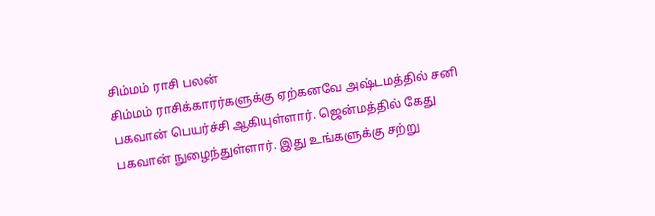சிம்மம் ராசி பலன்
சிம்மம் ராசிக்காரர்களுக்கு ஏற்கனவே அஷ்டமத்தில் சனி பகவான் பெயர்ச்சி ஆகியுள்ளார். ஜென்மத்தில் கேது பகவான் நுழைந்துள்ளார். இது உங்களுக்கு சற்று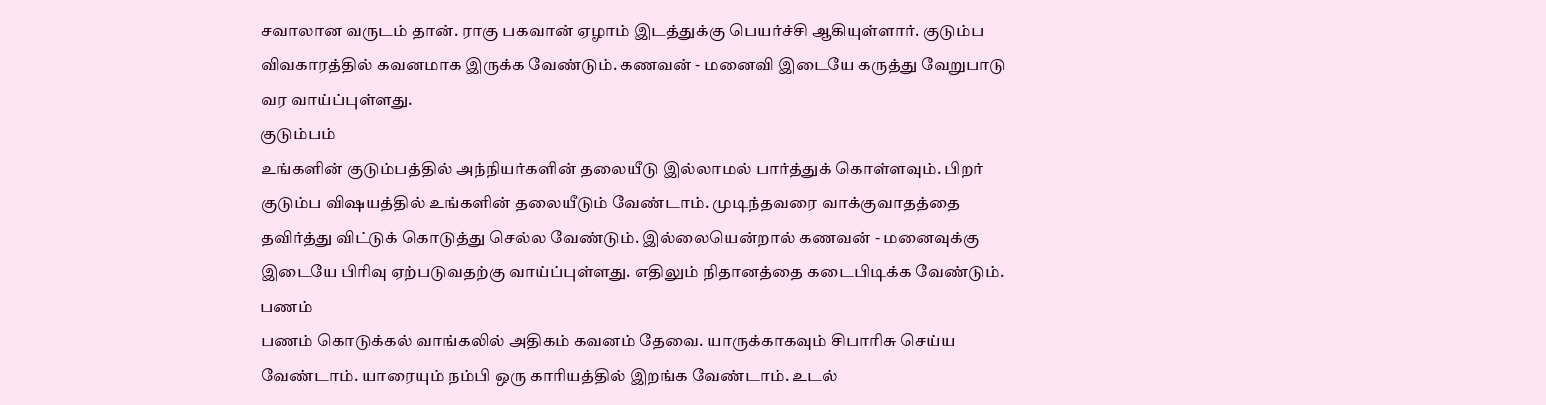சவாலான வருடம் தான். ராகு பகவான் ஏழாம் இடத்துக்கு பெயர்ச்சி ஆகியுள்ளார். குடும்ப விவகாரத்தில் கவனமாக இருக்க வேண்டும். கணவன் - மனைவி இடையே கருத்து வேறுபாடு வர வாய்ப்புள்ளது.
குடும்பம்
உங்களின் குடும்பத்தில் அந்நியர்களின் தலையீடு இல்லாமல் பார்த்துக் கொள்ளவும். பிறர் குடும்ப விஷயத்தில் உங்களின் தலையீடும் வேண்டாம். முடிந்தவரை வாக்குவாதத்தை தவிர்த்து விட்டுக் கொடுத்து செல்ல வேண்டும். இல்லையென்றால் கணவன் - மனைவுக்கு இடையே பிரிவு ஏற்படுவதற்கு வாய்ப்புள்ளது. எதிலும் நிதானத்தை கடைபிடிக்க வேண்டும்.
பணம்
பணம் கொடுக்கல் வாங்கலில் அதிகம் கவனம் தேவை. யாருக்காகவும் சிபாரிசு செய்ய வேண்டாம். யாரையும் நம்பி ஒரு காரியத்தில் இறங்க வேண்டாம். உடல்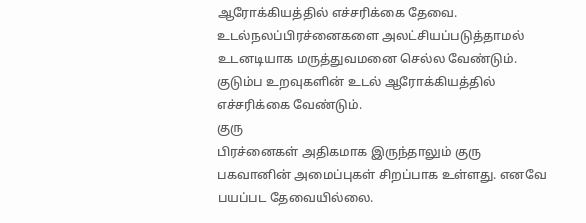ஆரோக்கியத்தில் எச்சரிக்கை தேவை. உடல்நலப்பிரச்னைகளை அலட்சியப்படுத்தாமல் உடனடியாக மருத்துவமனை செல்ல வேண்டும். குடும்ப உறவுகளின் உடல் ஆரோக்கியத்தில் எச்சரிக்கை வேண்டும்.
குரு
பிரச்னைகள் அதிகமாக இருந்தாலும் குரு பகவானின் அமைப்புகள் சிறப்பாக உள்ளது. எனவே பயப்பட தேவையில்லை.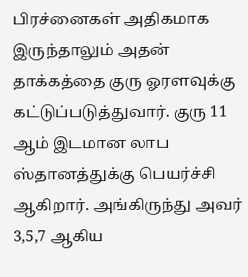பிரச்னைகள் அதிகமாக இருந்தாலும் அதன் தாக்கத்தை குரு ஓரளவுக்கு கட்டுப்படுத்துவார். குரு 11 ஆம் இடமான லாப ஸ்தானத்துக்கு பெயர்ச்சி ஆகிறார். அங்கிருந்து அவர் 3,5,7 ஆகிய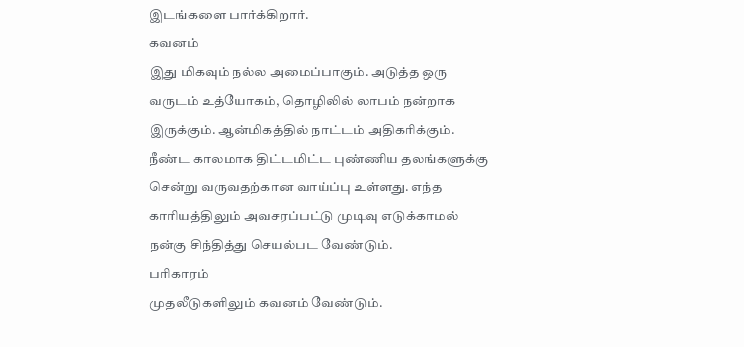இடங்களை பார்க்கிறார்.
கவனம்
இது மிகவும் நல்ல அமைப்பாகும். அடுத்த ஒரு வருடம் உத்யோகம், தொழிலில் லாபம் நன்றாக இருக்கும். ஆன்மிகத்தில் நாட்டம் அதிகரிக்கும். நீண்ட காலமாக திட்டமிட்ட புண்ணிய தலங்களுக்கு சென்று வருவதற்கான வாய்ப்பு உள்ளது. எந்த காரியத்திலும் அவசரப்பட்டு முடிவு எடுக்காமல் நன்கு சிந்தித்து செயல்பட வேண்டும்.
பரிகாரம்
முதலீடுகளிலும் கவனம் வேண்டும்.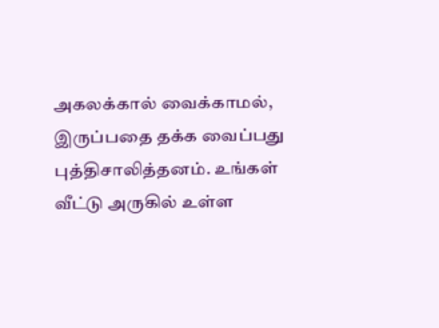அகலக்கால் வைக்காமல், இருப்பதை தக்க வைப்பது புத்திசாலித்தனம். உங்கள் வீட்டு அருகில் உள்ள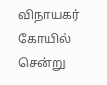விநாயகர் கோயில் சென்று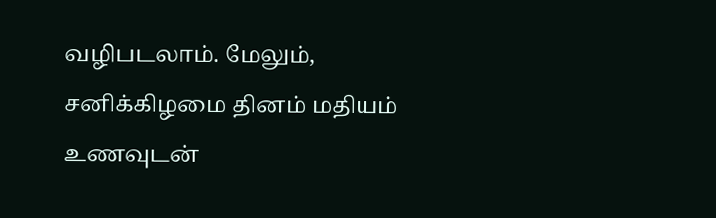வழிபடலாம். மேலும், சனிக்கிழமை தினம் மதியம் உணவுடன்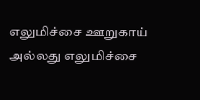எலுமிச்சை ஊறுகாய் அல்லது எலுமிச்சை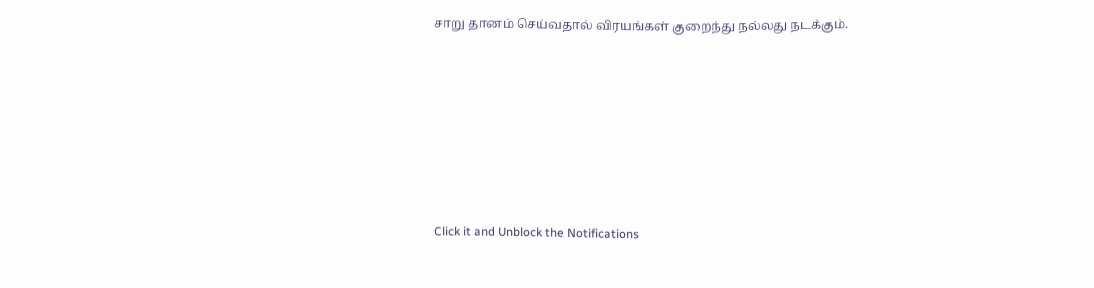சாறு தானம் செய்வதால் விரயங்கள் குறைந்து நல்லது நடக்கும்.












Click it and Unblock the Notifications